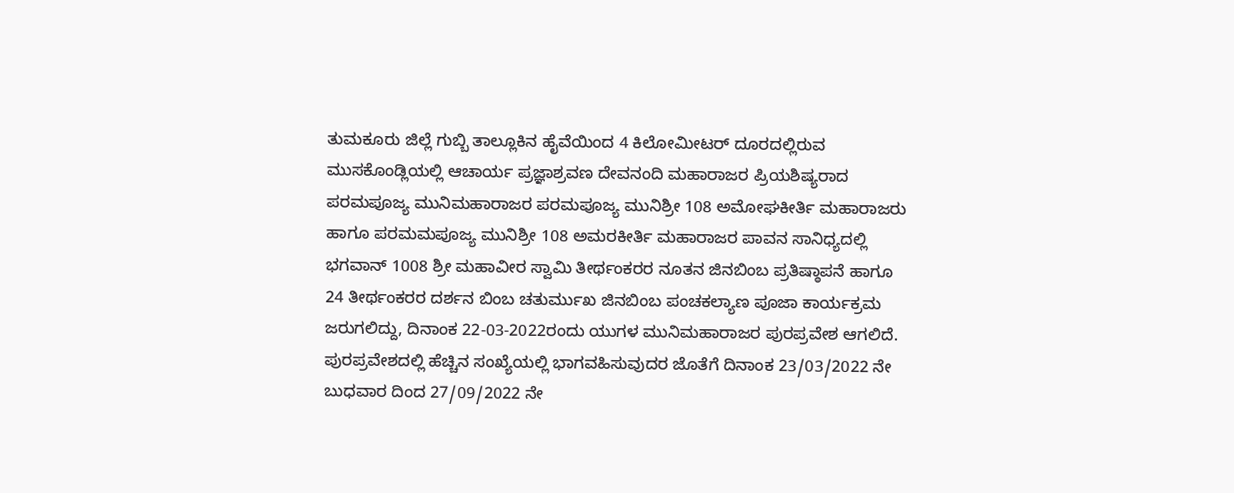ತುಮಕೂರು ಜಿಲ್ಲೆ ಗುಬ್ಬಿ ತಾಲ್ಲೂಕಿನ ಹೈವೆಯಿಂದ 4 ಕಿಲೋಮೀಟರ್ ದೂರದಲ್ಲಿರುವ ಮುಸಕೊಂಡ್ಲಿಯಲ್ಲಿ ಆಚಾರ್ಯ ಪ್ರಜ್ಞಾಶ್ರವಣ ದೇವನಂದಿ ಮಹಾರಾಜರ ಪ್ರಿಯಶಿಷ್ಯರಾದ ಪರಮಪೂಜ್ಯ ಮುನಿಮಹಾರಾಜರ ಪರಮಪೂಜ್ಯ ಮುನಿಶ್ರೀ 108 ಅಮೋಘಕೀರ್ತಿ ಮಹಾರಾಜರು ಹಾಗೂ ಪರಮಮಪೂಜ್ಯ ಮುನಿಶ್ರೀ 108 ಅಮರಕೀರ್ತಿ ಮಹಾರಾಜರ ಪಾವನ ಸಾನಿಧ್ಯದಲ್ಲಿ ಭಗವಾನ್ 1008 ಶ್ರೀ ಮಹಾವೀರ ಸ್ವಾಮಿ ತೀರ್ಥಂಕರರ ನೂತನ ಜಿನಬಿಂಬ ಪ್ರತಿಷ್ಠಾಪನೆ ಹಾಗೂ 24 ತೀರ್ಥಂಕರರ ದರ್ಶನ ಬಿಂಬ ಚತುರ್ಮುಖ ಜಿನಬಿಂಬ ಪಂಚಕಲ್ಯಾಣ ಪೂಜಾ ಕಾರ್ಯಕ್ರಮ ಜರುಗಲಿದ್ದು, ದಿನಾಂಕ 22-03-2022ರಂದು ಯುಗಳ ಮುನಿಮಹಾರಾಜರ ಪುರಪ್ರವೇಶ ಆಗಲಿದೆ. ಪುರಪ್ರವೇಶದಲ್ಲಿ ಹೆಚ್ಚಿನ ಸಂಖ್ಯೆಯಲ್ಲಿ ಭಾಗವಹಿಸುವುದರ ಜೊತೆಗೆ ದಿನಾಂಕ 23/03/2022 ನೇ ಬುಧವಾರ ದಿಂದ 27/09/2022 ನೇ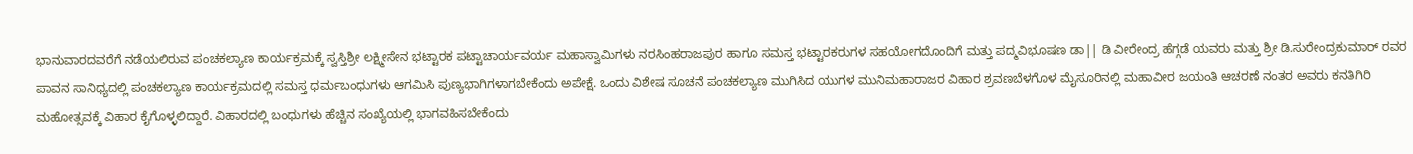ಭಾನುವಾರದವರೆಗೆ ನಡೆಯಲಿರುವ ಪಂಚಕಲ್ಯಾಣ ಕಾರ್ಯಕ್ರಮಕ್ಕೆ ಸ್ವಸ್ತಿಶ್ರೀ ಲಕ್ಷ್ಮೀಸೇನ ಭಟ್ಟಾರಕ ಪಟ್ಟಾಚಾರ್ಯವರ್ಯ ಮಹಾಸ್ವಾಮಿಗಳು ನರಸಿಂಹರಾಜಪುರ ಹಾಗೂ ಸಮಸ್ತ ಭಟ್ಟಾರಕರುಗಳ ಸಹಯೋಗದೊಂದಿಗೆ ಮತ್ತು ಪದ್ಮವಿಭೂಷಣ ಡಾ|| ಡಿ ವೀರೇಂದ್ರ ಹೆಗ್ಗಡೆ ಯವರು ಮತ್ತು ಶ್ರೀ ಡಿ.ಸುರೇಂದ್ರಕುಮಾರ್ ರವರ ಪಾವನ ಸಾನಿಧ್ಯದಲ್ಲಿ ಪಂಚಕಲ್ಯಾಣ ಕಾರ್ಯಕ್ರಮದಲ್ಲಿ ಸಮಸ್ತ ಧರ್ಮಬಂಧುಗಳು ಆಗಮಿಸಿ ಪುಣ್ಯಭಾಗಿಗಳಾಗಬೇಕೆಂದು ಅಪೇಕ್ಷೆ. ಒಂದು ವಿಶೇಷ ಸೂಚನೆ ಪಂಚಕಲ್ಯಾಣ ಮುಗಿಸಿದ ಯುಗಳ ಮುನಿಮಹಾರಾಜರ ವಿಹಾರ ಶ್ರವಣಬೆಳಗೊಳ ಮೈಸೂರಿನಲ್ಲಿ ಮಹಾವೀರ ಜಯಂತಿ ಆಚರಣೆ ನಂತರ ಅವರು ಕನತಿಗಿರಿ ಮಹೋತ್ಸವಕ್ಕೆ ವಿಹಾರ ಕೈಗೊಳ್ಳಲಿದ್ದಾರೆ. ವಿಹಾರದಲ್ಲಿ ಬಂಧುಗಳು ಹೆಚ್ಚಿನ ಸಂಖ್ಯೆಯಲ್ಲಿ ಭಾಗವಹಿಸಬೇಕೆಂದು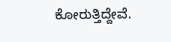ಕೋರುತ್ತಿದ್ದೇವೆ.